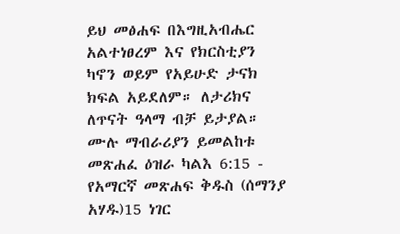ይህ መፅሐፍ በእግዚአብሔር አልተነፀረም እና የክርስቲያን ካኖን ወይም የአይሁድ ታናክ ክፍል አይደለም። ለታሪክና ለጥናት ዓላማ ብቻ ይታያል። ሙሉ ማብራሪያን ይመልከቱ መጽሐፈ ዕዝራ ካልእ 6:15 - የአማርኛ መጽሐፍ ቅዱስ (ሰማንያ አሃዱ)15 ነገር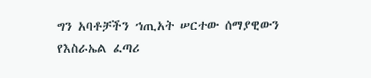ግን አባቶቻችን ኀጢአት ሠርተው ሰማያዊውን የእስራኤል ፈጣሪ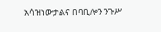አሳዝነውታልና በባቢሎን ንጉሥ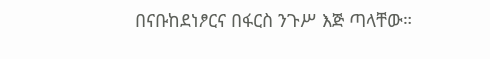በናቡከደነፆርና በፋርስ ንጉሥ እጅ ጣላቸው።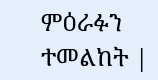ምዕራፉን ተመልከት |